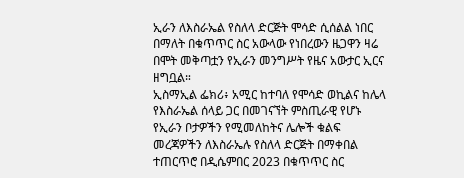ኢራን ለእስራኤል የስለላ ድርጅት ሞሳድ ሲሰልል ነበር በማለት በቁጥጥር ስር አውላው የነበረውን ዜጋዋን ዛሬ በሞት መቅጣቷን የኢራን መንግሥት የዜና አውታር ኢርና ዘግቧል።
ኢስማኢል ፌክሪ፥ አሚር ከተባለ የሞሳድ ወኪልና ከሌላ የእስራኤል ሰላይ ጋር በመገናኘት ምስጢራዊ የሆኑ የኢራን ቦታዎችን የሚመለከትና ሌሎች ቁልፍ መረጃዎችን ለእስራኤሉ የስለላ ድርጅት በማቀበል ተጠርጥሮ በዲሴምበር 2023 በቁጥጥር ስር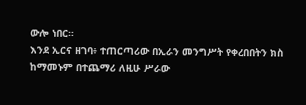ውሎ ነበር።
እንደ ኢርና ዘገባ፥ ተጠርጣሪው በኢራን መንግሥት የቀረበበትን ክስ ከማመኑም በተጨማሪ ለዚሁ ሥራው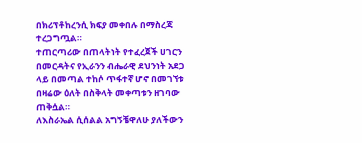በክሪፕቶከረንሲ ክፍያ መቀበሉ በማስረጃ ተረጋግጧል።
ተጠርጣሪው በጠላትነት የተፈረጀች ሀገርን በመርዳትና የኢራንን ብሔራዊ ደህንነት አደጋ ላይ በመጣል ተከሶ ጥፋተኛ ሆኖ በመገኘቱ በዛሬው ዕለት በስቅላት መቀጣቱን ዘገባው ጠቅሷል።
ለእስራኤል ሲሰልል አግኝቼዋለሁ ያለችውን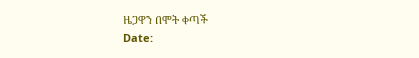ዜጋዋን በሞት ቀጣች
Date: